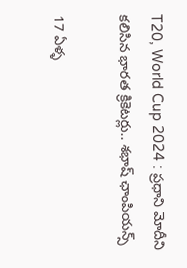T20, World Cup 2024 : ప్రధాని మోదీని కలిసిన భారత క్రికెటర్లు.. శభాష్ ఛాంపియన్స్

17 ఏళ్ళ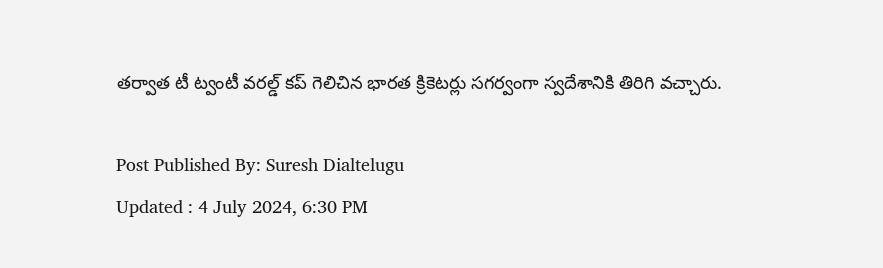తర్వాత టీ ట్వంటీ వరల్డ్ కప్ గెలిచిన భారత క్రికెటర్లు సగర్వంగా స్వదేశానికి తిరిగి వచ్చారు.

Post Published By: Suresh Dialtelugu
Updated : 4 July 2024, 6:30 PM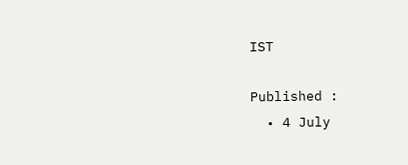IST

Published :
  • 4 July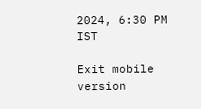2024, 6:30 PM IST

Exit mobile version